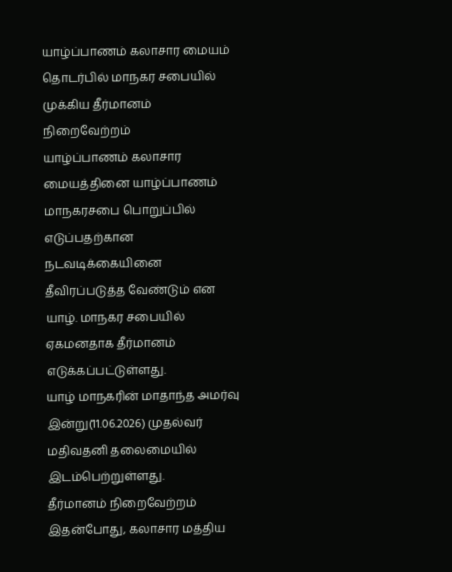யாழ்ப்பாணம் கலாசார மையம் தொடர்பில் மாநகர சபையில் முக்கிய தீர்மானம் நிறைவேற்றம்
யாழ்ப்பாணம் கலாசார மையத்தினை யாழ்ப்பாணம் மாநகரசபை பொறுப்பில் எடுப்பதற்கான நடவடிக்கையினை தீவிரப்படுத்த வேண்டும் என யாழ். மாநகர சபையில் ஏகமனதாக தீர்மானம் எடுக்கப்பட்டுள்ளது.
யாழ் மாநகரின் மாதாந்த அமர்வு இன்று(11.06.2026) முதல்வர் மதிவதனி தலைமையில் இடம்பெற்றுள்ளது.
தீர்மானம் நிறைவேற்றம்
இதன்போது, கலாசார மத்திய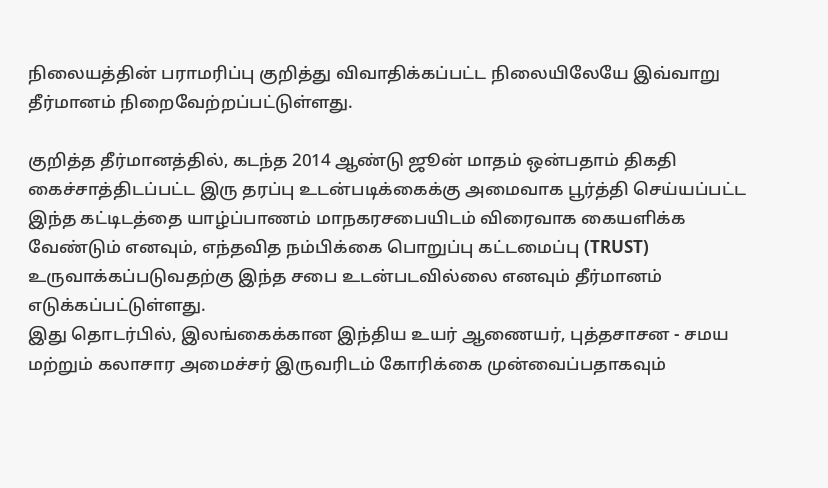நிலையத்தின் பராமரிப்பு குறித்து விவாதிக்கப்பட்ட நிலையிலேயே இவ்வாறு தீர்மானம் நிறைவேற்றப்பட்டுள்ளது.

குறித்த தீர்மானத்தில், கடந்த 2014 ஆண்டு ஜூன் மாதம் ஒன்பதாம் திகதி கைச்சாத்திடப்பட்ட இரு தரப்பு உடன்படிக்கைக்கு அமைவாக பூர்த்தி செய்யப்பட்ட இந்த கட்டிடத்தை யாழ்ப்பாணம் மாநகரசபையிடம் விரைவாக கையளிக்க வேண்டும் எனவும், எந்தவித நம்பிக்கை பொறுப்பு கட்டமைப்பு (TRUST) உருவாக்கப்படுவதற்கு இந்த சபை உடன்படவில்லை எனவும் தீர்மானம் எடுக்கப்பட்டுள்ளது.
இது தொடர்பில், இலங்கைக்கான இந்திய உயர் ஆணையர், புத்தசாசன - சமய மற்றும் கலாசார அமைச்சர் இருவரிடம் கோரிக்கை முன்வைப்பதாகவும்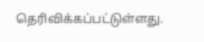தெரிவிக்கப்பட்டுள்ளது.